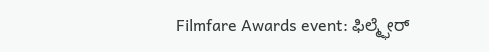Filmfare Awards event: ಫಿಲ್ಮ್ಫೇರ್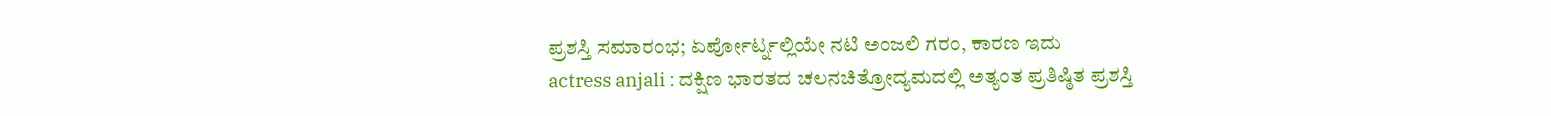ಪ್ರಶಸ್ತಿ ಸಮಾರಂಭ; ಏರ್ಪೋರ್ಟ್ನಲ್ಲಿಯೇ ನಟಿ ಅಂಜಲಿ ಗರಂ, ಕಾರಣ ಇದು
actress anjali : ದಕ್ಷಿಣ ಭಾರತದ ಚಲನಚಿತ್ರೋದ್ಯಮದಲ್ಲಿ ಅತ್ಯಂತ ಪ್ರತಿಷ್ಠಿತ ಪ್ರಶಸ್ತಿ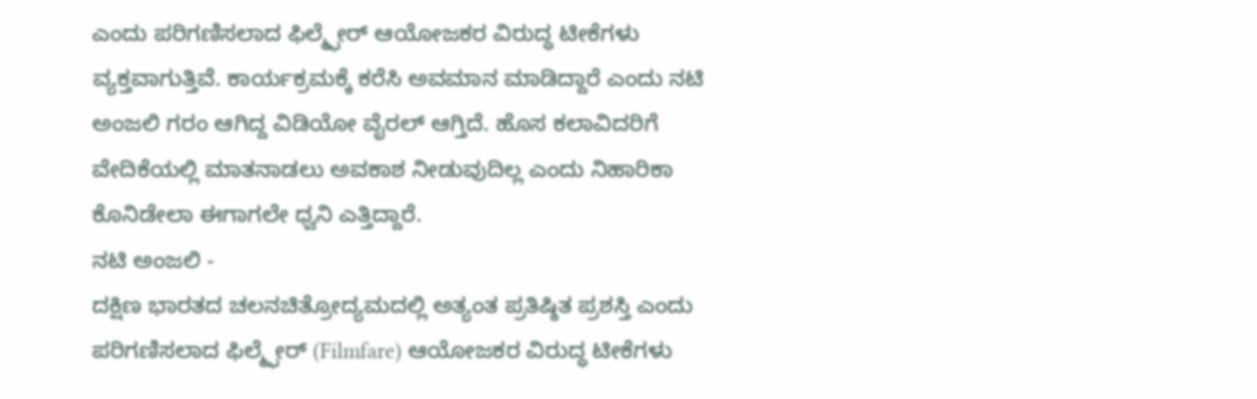ಎಂದು ಪರಿಗಣಿಸಲಾದ ಫಿಲ್ಮ್ಫೇರ್ ಆಯೋಜಕರ ವಿರುದ್ಧ ಟೀಕೆಗಳು ವ್ಯಕ್ತವಾಗುತ್ತಿವೆ. ಕಾರ್ಯಕ್ರಮಕ್ಕೆ ಕರೆಸಿ ಅವಮಾನ ಮಾಡಿದ್ದಾರೆ ಎಂದು ನಟಿ ಅಂಜಲಿ ಗರಂ ಆಗಿದ್ದ ವಿಡಿಯೋ ವೈರಲ್ ಆಗ್ತಿದೆ. ಹೊಸ ಕಲಾವಿದರಿಗೆ ವೇದಿಕೆಯಲ್ಲಿ ಮಾತನಾಡಲು ಅವಕಾಶ ನೀಡುವುದಿಲ್ಲ ಎಂದು ನಿಹಾರಿಕಾ ಕೊನಿಡೇಲಾ ಈಗಾಗಲೇ ಧ್ವನಿ ಎತ್ತಿದ್ದಾರೆ.
ನಟಿ ಅಂಜಲಿ -
ದಕ್ಷಿಣ ಭಾರತದ ಚಲನಚಿತ್ರೋದ್ಯಮದಲ್ಲಿ ಅತ್ಯಂತ ಪ್ರತಿಷ್ಠಿತ ಪ್ರಶಸ್ತಿ ಎಂದು ಪರಿಗಣಿಸಲಾದ ಫಿಲ್ಮ್ಫೇರ್ (Filmfare) ಆಯೋಜಕರ ವಿರುದ್ಧ ಟೀಕೆಗಳು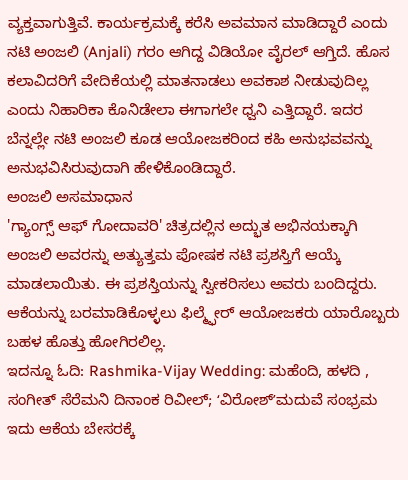ವ್ಯಕ್ತವಾಗುತ್ತಿವೆ. ಕಾರ್ಯಕ್ರಮಕ್ಕೆ ಕರೆಸಿ ಅವಮಾನ ಮಾಡಿದ್ದಾರೆ ಎಂದು ನಟಿ ಅಂಜಲಿ (Anjali) ಗರಂ ಆಗಿದ್ದ ವಿಡಿಯೋ ವೈರಲ್ ಆಗ್ತಿದೆ. ಹೊಸ ಕಲಾವಿದರಿಗೆ ವೇದಿಕೆಯಲ್ಲಿ ಮಾತನಾಡಲು ಅವಕಾಶ ನೀಡುವುದಿಲ್ಲ ಎಂದು ನಿಹಾರಿಕಾ ಕೊನಿಡೇಲಾ ಈಗಾಗಲೇ ಧ್ವನಿ ಎತ್ತಿದ್ದಾರೆ. ಇದರ ಬೆನ್ನಲ್ಲೇ ನಟಿ ಅಂಜಲಿ ಕೂಡ ಆಯೋಜಕರಿಂದ ಕಹಿ ಅನುಭವವನ್ನು ಅನುಭವಿಸಿರುವುದಾಗಿ ಹೇಳಿಕೊಂಡಿದ್ದಾರೆ.
ಅಂಜಲಿ ಅಸಮಾಧಾನ
'ಗ್ಯಾಂಗ್ಸ್ ಆಫ್ ಗೋದಾವರಿ' ಚಿತ್ರದಲ್ಲಿನ ಅದ್ಭುತ ಅಭಿನಯಕ್ಕಾಗಿ ಅಂಜಲಿ ಅವರನ್ನು ಅತ್ಯುತ್ತಮ ಪೋಷಕ ನಟಿ ಪ್ರಶಸ್ತಿಗೆ ಆಯ್ಕೆ ಮಾಡಲಾಯಿತು. ಈ ಪ್ರಶಸ್ತಿಯನ್ನು ಸ್ವೀಕರಿಸಲು ಅವರು ಬಂದಿದ್ದರು. ಆಕೆಯನ್ನು ಬರಮಾಡಿಕೊಳ್ಳಲು ಫಿಲ್ಮ್ಫೇರ್ ಆಯೋಜಕರು ಯಾರೊಬ್ಬರು ಬಹಳ ಹೊತ್ತು ಹೋಗಿರಲಿಲ್ಲ.
ಇದನ್ನೂ ಓದಿ: Rashmika-Vijay Wedding: ಮಹೆಂದಿ, ಹಳದಿ , ಸಂಗೀತ್ ಸೆರೆಮನಿ ದಿನಾಂಕ ರಿವೀಲ್; ʻವಿರೋಶ್ʼಮದುವೆ ಸಂಭ್ರಮ
ಇದು ಆಕೆಯ ಬೇಸರಕ್ಕೆ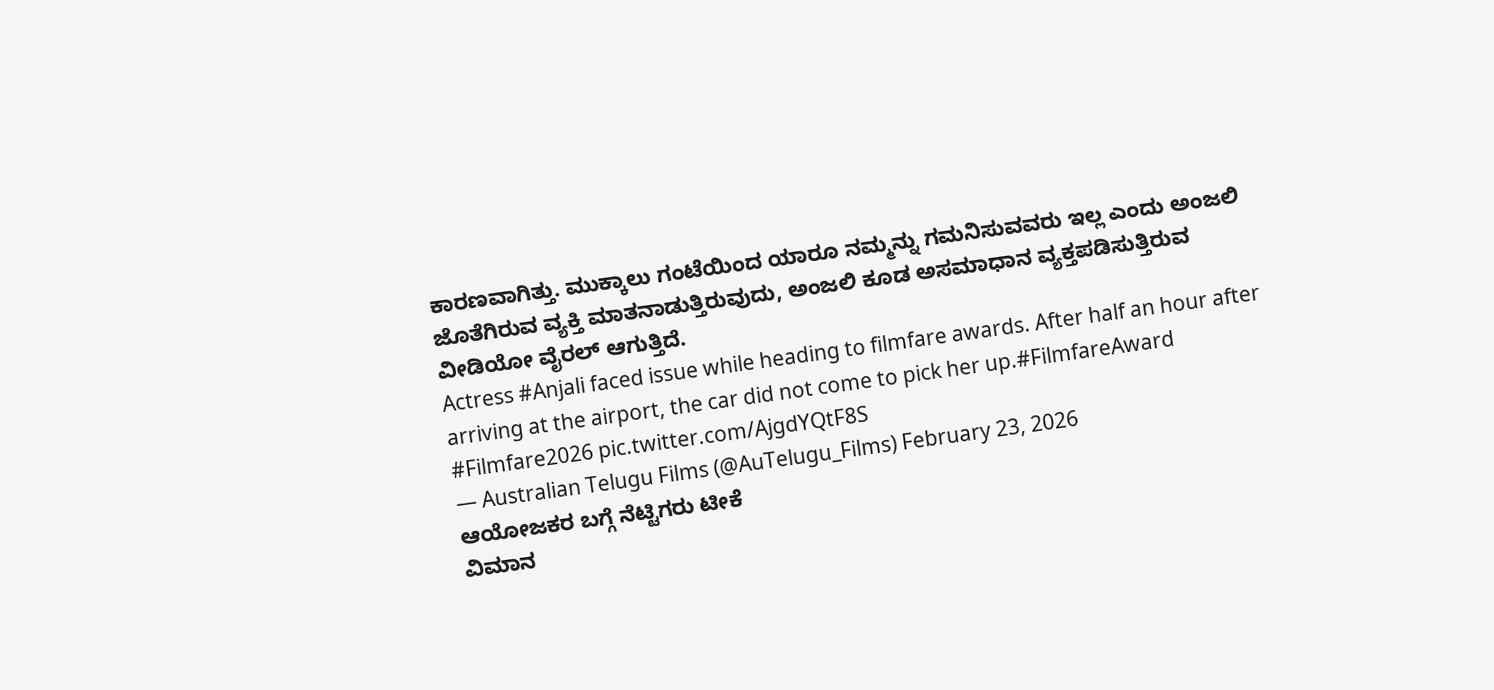ಕಾರಣವಾಗಿತ್ತು. ಮುಕ್ಕಾಲು ಗಂಟೆಯಿಂದ ಯಾರೂ ನಮ್ಮನ್ನು ಗಮನಿಸುವವರು ಇಲ್ಲ ಎಂದು ಅಂಜಲಿ ಜೊತೆಗಿರುವ ವ್ಯಕ್ತಿ ಮಾತನಾಡುತ್ತಿರುವುದು, ಅಂಜಲಿ ಕೂಡ ಅಸಮಾಧಾನ ವ್ಯಕ್ತಪಡಿಸುತ್ತಿರುವ ವೀಡಿಯೋ ವೈರಲ್ ಆಗುತ್ತಿದೆ.
Actress #Anjali faced issue while heading to filmfare awards. After half an hour after arriving at the airport, the car did not come to pick her up.#FilmfareAward #Filmfare2026 pic.twitter.com/AjgdYQtF8S
— Australian Telugu Films (@AuTelugu_Films) February 23, 2026
ಆಯೋಜಕರ ಬಗ್ಗೆ ನೆಟ್ಟಿಗರು ಟೀಕೆ
ವಿಮಾನ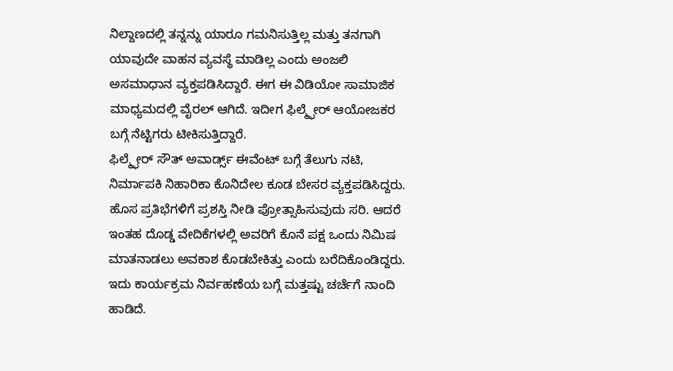ನಿಲ್ದಾಣದಲ್ಲಿ ತನ್ನನ್ನು ಯಾರೂ ಗಮನಿಸುತ್ತಿಲ್ಲ ಮತ್ತು ತನಗಾಗಿ ಯಾವುದೇ ವಾಹನ ವ್ಯವಸ್ಥೆ ಮಾಡಿಲ್ಲ ಎಂದು ಅಂಜಲಿ ಅಸಮಾಧಾನ ವ್ಯಕ್ತಪಡಿಸಿದ್ದಾರೆ. ಈಗ ಈ ವಿಡಿಯೋ ಸಾಮಾಜಿಕ ಮಾಧ್ಯಮದಲ್ಲಿ ವೈರಲ್ ಆಗಿದೆ. ಇದೀಗ ಫಿಲ್ಮ್ಫೇರ್ ಆಯೋಜಕರ ಬಗ್ಗೆ ನೆಟ್ಟಿಗರು ಟೀಕಿಸುತ್ತಿದ್ದಾರೆ.
ಫಿಲ್ಮ್ಫೇರ್ ಸೌತ್ ಅವಾರ್ಡ್ಸ್ ಈವೆಂಟ್ ಬಗ್ಗೆ ತೆಲುಗು ನಟಿ, ನಿರ್ಮಾಪಕಿ ನಿಹಾರಿಕಾ ಕೊನಿದೇಲ ಕೂಡ ಬೇಸರ ವ್ಯಕ್ತಪಡಿಸಿದ್ದರು. ಹೊಸ ಪ್ರತಿಭೆಗಳಿಗೆ ಪ್ರಶಸ್ತಿ ನೀಡಿ ಪ್ರೋತ್ಸಾಹಿಸುವುದು ಸರಿ. ಆದರೆ ಇಂತಹ ದೊಡ್ಡ ವೇದಿಕೆಗಳಲ್ಲಿ ಅವರಿಗೆ ಕೊನೆ ಪಕ್ಷ ಒಂದು ನಿಮಿಷ ಮಾತನಾಡಲು ಅವಕಾಶ ಕೊಡಬೇಕಿತ್ತು ಎಂದು ಬರೆದಿಕೊಂಡಿದ್ದರು. ಇದು ಕಾರ್ಯಕ್ರಮ ನಿರ್ವಹಣೆಯ ಬಗ್ಗೆ ಮತ್ತಷ್ಟು ಚರ್ಚೆಗೆ ನಾಂದಿ ಹಾಡಿದೆ.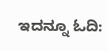ಇದನ್ನೂ ಓದಿ: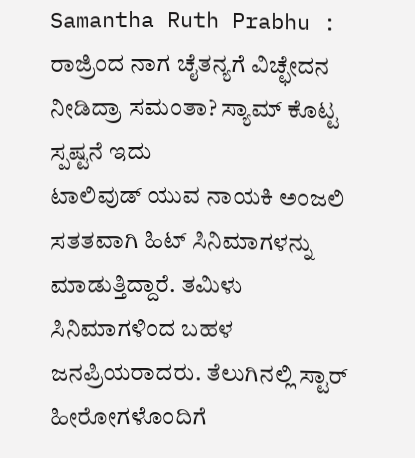Samantha Ruth Prabhu : ರಾಜ್ರಿಂದ ನಾಗ ಚೈತನ್ಯಗೆ ವಿಚ್ಛೇದನ ನೀಡಿದ್ರಾ ಸಮಂತಾ? ಸ್ಯಾಮ್ ಕೊಟ್ಟ ಸ್ಪಷ್ಟನೆ ಇದು
ಟಾಲಿವುಡ್ ಯುವ ನಾಯಕಿ ಅಂಜಲಿ ಸತತವಾಗಿ ಹಿಟ್ ಸಿನಿಮಾಗಳನ್ನು ಮಾಡುತ್ತಿದ್ದಾರೆ. ತಮಿಳು ಸಿನಿಮಾಗಳಿಂದ ಬಹಳ ಜನಪ್ರಿಯರಾದರು. ತೆಲುಗಿನಲ್ಲಿ ಸ್ಟಾರ್ ಹೀರೋಗಳೊಂದಿಗೆ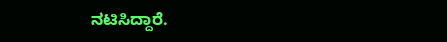ನಟಿಸಿದ್ದಾರೆ.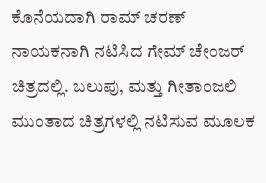ಕೊನೆಯದಾಗಿ ರಾಮ್ ಚರಣ್ ನಾಯಕನಾಗಿ ನಟಿಸಿದ ಗೇಮ್ ಚೇಂಜರ್ ಚಿತ್ರದಲ್ಲಿ. ಬಲುಪು, ಮತ್ತು ಗೀತಾಂಜಲಿ ಮುಂತಾದ ಚಿತ್ರಗಳಲ್ಲಿ ನಟಿಸುವ ಮೂಲಕ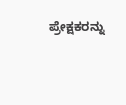ಪ್ರೇಕ್ಷಕರನ್ನು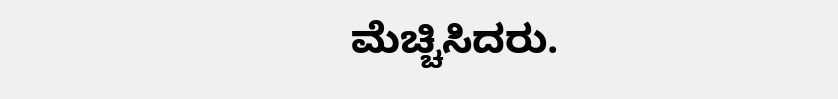ಮೆಚ್ಚಿಸಿದರು.